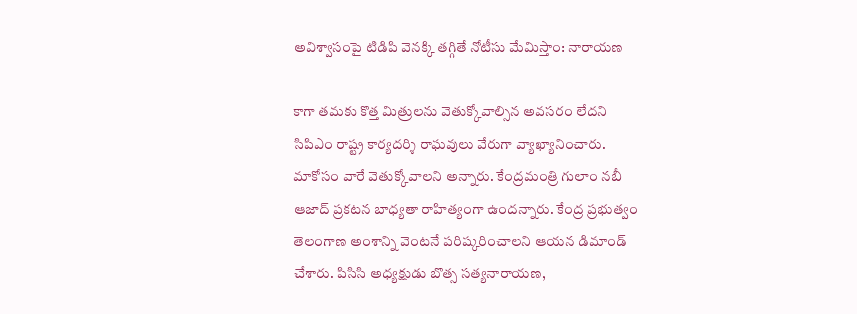అవిశ్వాసంపై టిడిపి వెనక్కి తగ్గితే నోటీసు మేమిస్తాం: నారాయణ

కాగా తమకు కొత్త మిత్రులను వెతుక్కోవాల్సిన అవసరం లేదని సిపిఎం రాష్ట్ర కార్యదర్శి రాఘవులు వేరుగా వ్యాఖ్యానించారు. మాకోసం వారే వెతుక్కోవాలని అన్నారు. కేంద్రమంత్రి గులాం నబీ ఆజాద్ ప్రకటన బాధ్యతా రాహిత్యంగా ఉందన్నారు. కేంద్ర ప్రభుత్వం తెలంగాణ అంశాన్ని వెంటనే పరిష్కరించాలని ఆయన డిమాండ్ చేశారు. పిసిసి అధ్యక్షుడు బొత్స సత్యనారాయణ,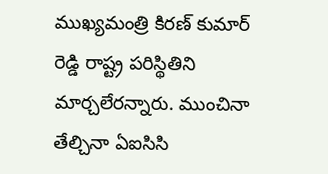ముఖ్యమంత్రి కిరణ్ కుమార్ రెడ్డి రాష్ట్ర పరిస్థితిని మార్చలేరన్నారు. ముంచినా తేల్చినా ఏఐసిసి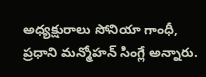అధ్యక్షురాలు సోనియా గాంధీ, ప్రధాని మన్మోహన్ సింగ్లే అన్నారు.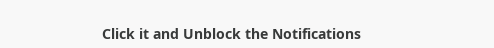Click it and Unblock the Notifications